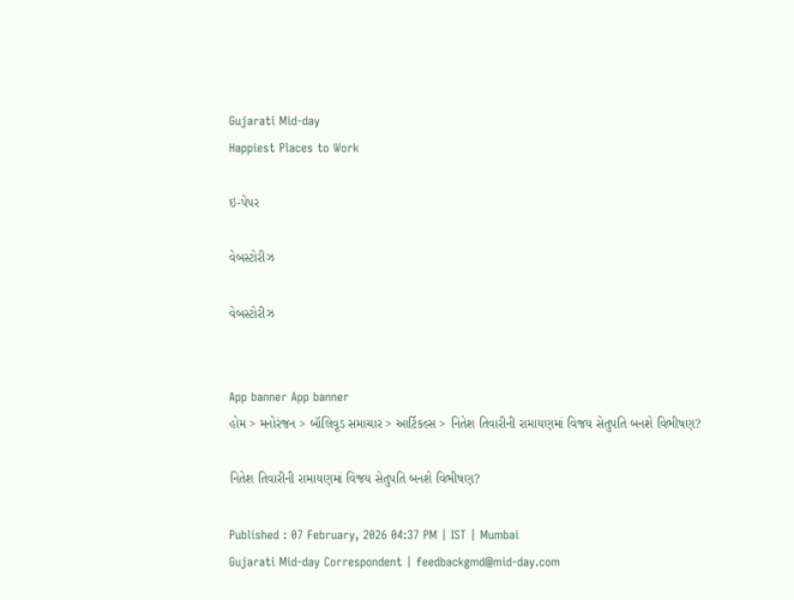Gujarati Mid-day
Happiest Places to Work

ઇ-પેપર

વેબસ્ટોરીઝ

વેબસ્ટોરીઝ


App banner App banner
હોમ > મનોરંજન > બૉલિવૂડ સમાચાર > આર્ટિકલ્સ > નિતેશ તિવારીની રામાયણમાં વિજય સેતુપતિ બનશે વિભીષણ?

નિતેશ તિવારીની રામાયણમાં વિજય સેતુપતિ બનશે વિભીષણ?

Published : 07 February, 2026 04:37 PM | IST | Mumbai
Gujarati Mid-day Correspondent | feedbackgmd@mid-day.com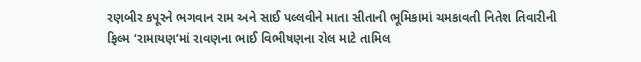રણબીર કપૂરને ભગવાન રામ અને સાઈ પલ્લવીને માતા સીતાની ભૂમિકામાં ચમકાવતી નિતેશ તિવારીની ફિલ્મ ‘રામાયણ’માં રાવણના ભાઈ વિભીષણના રોલ માટે તામિલ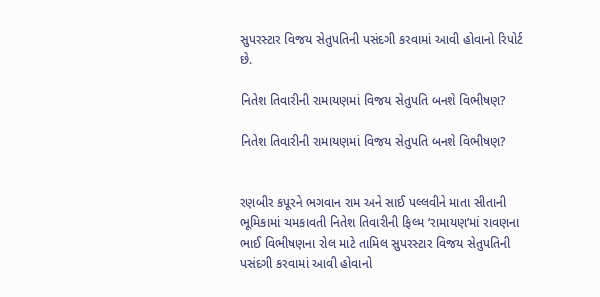સુપરસ્ટાર વિજય સેતુપતિની પસંદગી કરવામાં આવી હોવાનો રિપોર્ટ છે.

નિતેશ તિવારીની રામાયણમાં વિજય સેતુપતિ બનશે વિભીષણ?

નિતેશ તિવારીની રામાયણમાં વિજય સેતુપતિ બનશે વિભીષણ?


રણબીર કપૂરને ભગવાન રામ અને સાઈ પલ્લવીને માતા સીતાની ભૂમિકામાં ચમકાવતી નિતેશ તિવારીની ફિલ્મ ‘રામાયણ’માં રાવણના ભાઈ વિભીષણના રોલ માટે તામિલ સુપરસ્ટાર વિજય સેતુપતિની પસંદગી કરવામાં આવી હોવાનો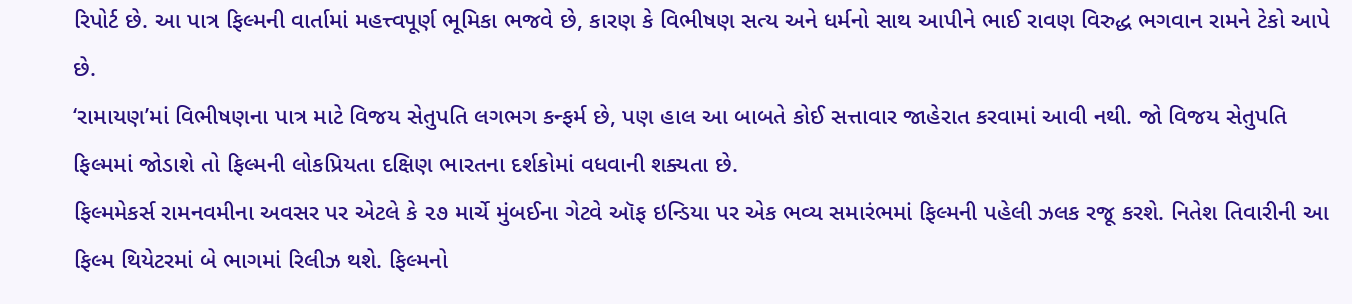રિપોર્ટ છે. આ પાત્ર ફિલ્મની વાર્તામાં મહત્ત્વપૂર્ણ ભૂમિકા ભજવે છે, કારણ કે વિભીષણ સત્ય અને ધર્મનો સાથ આપીને ભાઈ રાવણ વિરુદ્ધ ભગવાન રામને ટેકો આપે છે.
‘રામાયણ’માં વિભીષણના પાત્ર માટે વિજય સેતુપતિ લગભગ કન્ફર્મ છે, પણ હાલ આ બાબતે કોઈ સત્તાવાર જાહેરાત કરવામાં આવી નથી. જો વિજય સેતુપતિ ફિલ્મમાં જોડાશે તો ફિલ્મની લોકપ્રિયતા દક્ષિણ ભારતના દર્શકોમાં વધવાની શક્યતા છે.
ફિલ્મમેકર્સ રામનવમીના અવસર પર એટલે કે ૨૭ માર્ચે મુંબઈના ગેટવે ઑફ ઇન્ડિયા પર એક ભવ્ય સમારંભમાં ફિલ્મની પહેલી ઝલક રજૂ કરશે. નિતેશ તિવારીની આ ફિલ્મ થિયેટરમાં બે ભાગમાં રિલીઝ થશે. ફિલ્મનો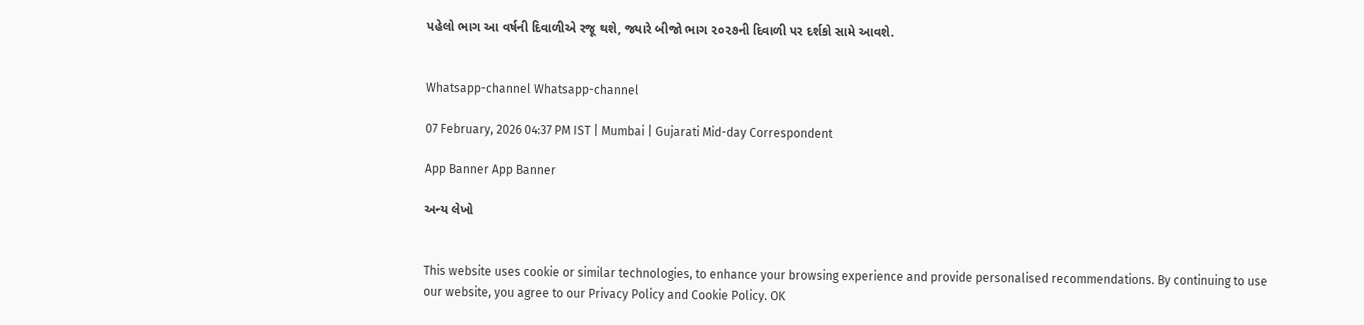પહેલો ભાગ આ વર્ષની દિવાળીએ રજૂ થશે, જ્યારે બીજો ભાગ ૨૦૨૭ની દિવાળી પર દર્શકો સામે આવશે.


Whatsapp-channel Whatsapp-channel

07 February, 2026 04:37 PM IST | Mumbai | Gujarati Mid-day Correspondent

App Banner App Banner

અન્ય લેખો


This website uses cookie or similar technologies, to enhance your browsing experience and provide personalised recommendations. By continuing to use our website, you agree to our Privacy Policy and Cookie Policy. OK